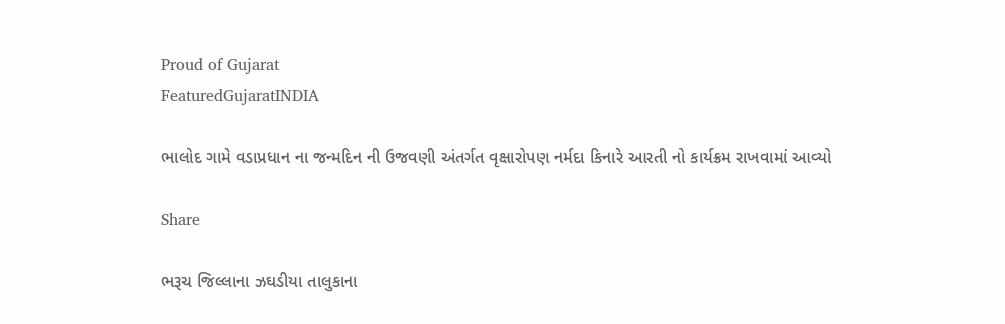Proud of Gujarat
FeaturedGujaratINDIA

ભાલોદ ગામે વડાપ્રધાન ના જન્મદિન ની ઉજવણી અંતર્ગત વૃક્ષારોપણ નર્મદા કિનારે આરતી નો કાર્યક્રમ રાખવામાં આવ્યો

Share

ભરૂચ જિલ્લાના ઝઘડીયા તાલુકાના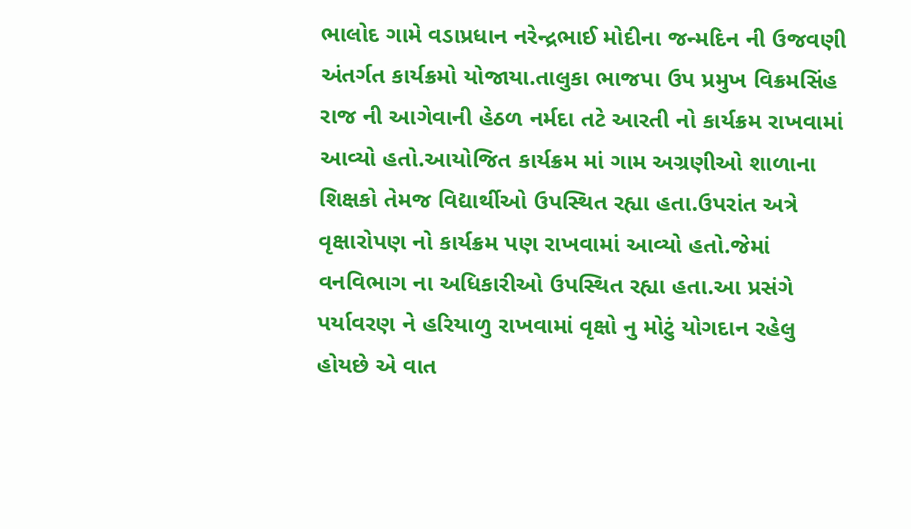ભાલોદ ગામે વડાપ્રધાન નરેન્દ્રભાઈ મોદીના જન્મદિન ની ઉજવણી અંતર્ગત કાર્યક્રમો યોજાયા.તાલુકા ભાજપા ઉપ પ્રમુખ વિક્રમસિંહ રાજ ની આગેવાની હેઠળ નર્મદા તટે આરતી નો કાર્યક્રમ રાખવામાં આવ્યો હતો.આયોજિત કાર્યક્રમ માં ગામ અગ્રણીઓ શાળાના શિક્ષકો તેમજ વિદ્યાર્થીઓ ઉપસ્થિત રહ્યા હતા.ઉપરાંત અત્રે વૃક્ષારોપણ નો કાર્યક્રમ પણ રાખવામાં આવ્યો હતો.જેમાં વનવિભાગ ના અધિકારીઓ ઉપસ્થિત રહ્યા હતા.આ પ્રસંગે પર્યાવરણ ને હરિયાળુ રાખવામાં વૃક્ષો નુ મોટું યોગદાન રહેલુ હોયછે એ વાત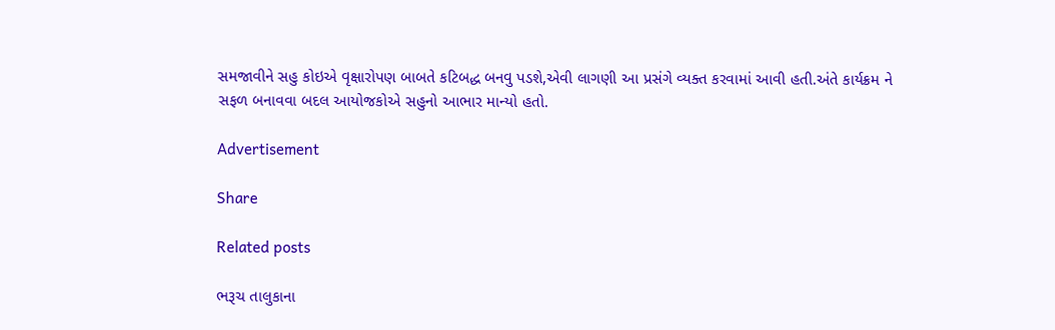સમજાવીને સહુ કોઇએ વૃક્ષારોપણ બાબતે કટિબદ્ધ બનવુ પડશે,એવી લાગણી આ પ્રસંગે વ્યક્ત કરવામાં આવી હતી.અંતે કાર્યક્રમ ને સફળ બનાવવા બદલ આયોજકોએ સહુનો આભાર માન્યો હતો.

Advertisement

Share

Related posts

ભરૂચ તાલુકાના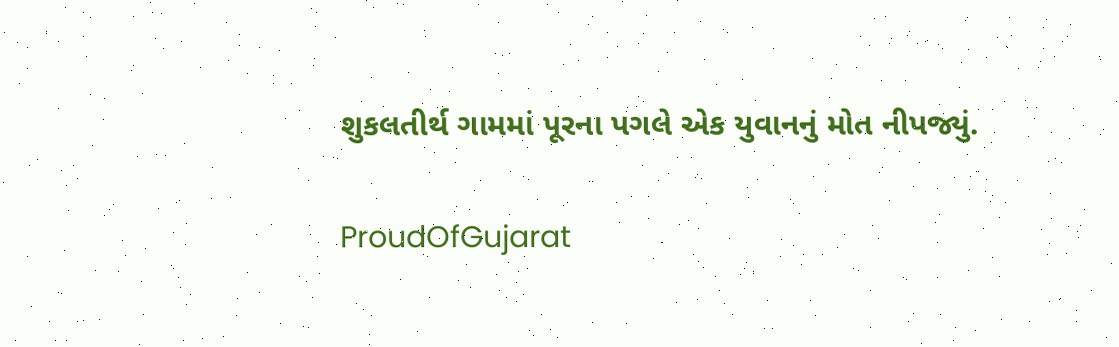શુકલતીર્થ ગામમાં પૂરના પગલે એક યુવાનનું મોત નીપજ્યું.

ProudOfGujarat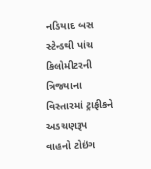નડિયાદ બસ સ્ટેન્ડથી પાંચ કિલોમીટરની ત્રિજ્યાના વિસ્તારમાં ટ્રાફીકને અડચણરૂપ વાહનો ટોઇંગ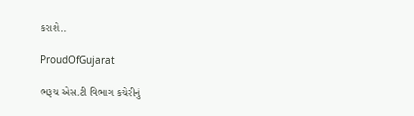કરાશે..

ProudOfGujarat

ભરૂચ એસ.ટી વિભાગ કચેરીનું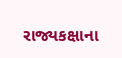રાજ્યકક્ષાના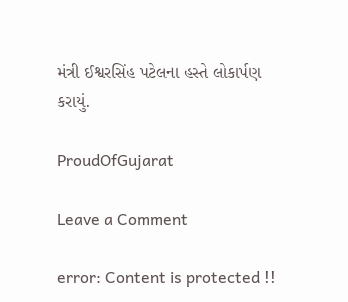મંત્રી ઈશ્વરસિંહ પટેલના હસ્તે લોકાર્પણ કરાયું.

ProudOfGujarat

Leave a Comment

error: Content is protected !!